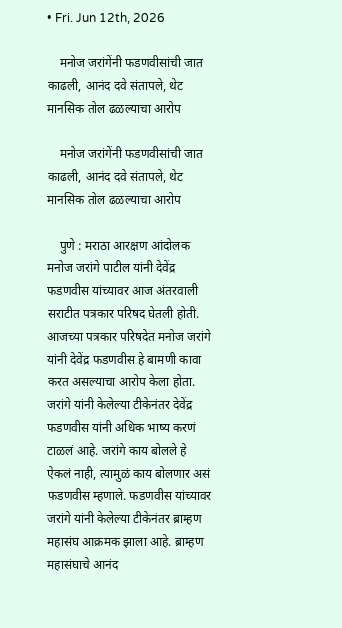• Fri. Jun 12th, 2026

    मनोज जरांगेंनी फडणवीसांची जात काढली, आनंद दवे संतापले, थेट मानसिक तोल ढळल्याचा आरोप

    मनोज जरांगेंनी फडणवीसांची जात काढली, आनंद दवे संतापले, थेट मानसिक तोल ढळल्याचा आरोप

    पुणे : मराठा आरक्षण आंदोलक मनोज जरांगे पाटील यांनी देवेंद्र फडणवीस यांच्यावर आज अंतरवाली सराटीत पत्रकार परिषद घेतली होती. आजच्या पत्रकार परिषदेत मनोज जरांगे यांनी देवेंद्र फडणवीस हे बामणी कावा करत असल्याचा आरोप केला होता. जरांगे यांनी केलेल्या टीकेनंतर देवेंद्र फडणवीस यांनी अधिक भाष्य करणं टाळलं आहे. जरांगे काय बोलले हे ऐकलं नाही, त्यामुळं काय बोलणार असं फडणवीस म्हणाले. फडणवीस यांच्यावर जरांगे यांनी केलेल्या टीकेनंतर ब्राम्हण महासंघ आक्रमक झाला आहे. ब्राम्हण महासंघाचे आनंद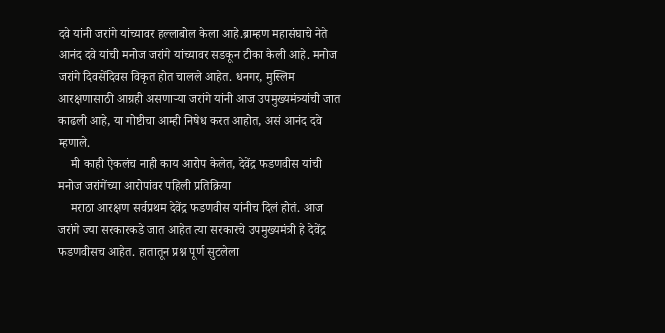दवे यांनी जरांगे यांच्यावर हल्लाबोल केला आहे.ब्राम्हण महासंघाचे नेते आनंद दवे यांची मनोज जरांगे यांच्यावर सडकून टीका केली आहे. मनोज जरांगे दिवसेंदिवस विकृत होत चालले आहेत. धनगर, मुस्लिम आरक्षणासाठी आग्रही असणाऱ्या जरांगे यांनी आज उपमुख्यमंत्र्यांची जात काढली आहे, या गोष्टीचा आम्ही निषेध करत आहोत, असं आनंद दवे म्हणाले.
    मी काही ऐकलंच नाही काय आरोप केलेत, देवेंद्र फडणवीस यांची मनोज जरांगेंच्या आरोपांवर पहिली प्रतिक्रिया
    मराठा आरक्षण सर्वप्रथम देवेंद्र फडणवीस यांनीच दिलं होतं. आज जरांगे ज्या सरकारकडे जात आहेत त्या सरकारचे उपमुख्यमंत्री हे देवेंद्र फडणवीसच आहेत. हातातून प्रश्न पूर्ण सुटलेला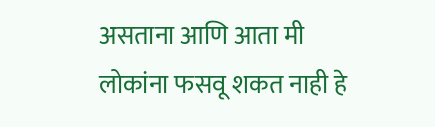असताना आणि आता मी लोकांना फसवू शकत नाही हे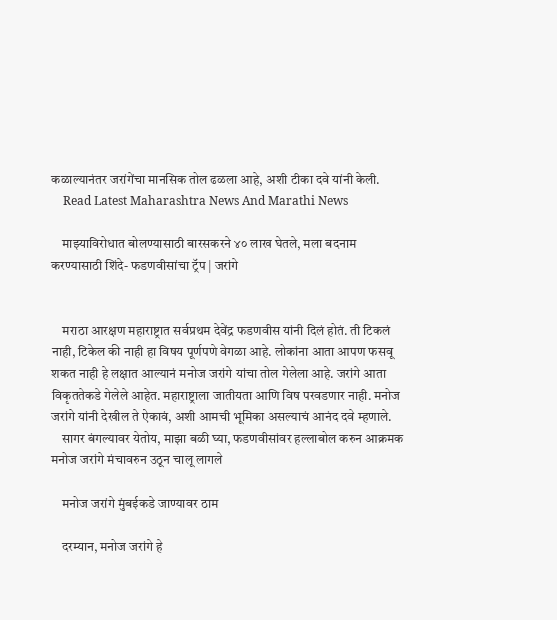कळाल्यानंतर जरांगेंचा मानसिक तोल ढळला आहे, अशी टीका दवे यांनी केली.
    Read Latest Maharashtra News And Marathi News

    माझ्याविरोधात बोलण्यासाठी बारसकरने ४० लाख घेतले, मला बदनाम करण्यासाठी शिंदे- फडणवीसांचा ट्रॅप | जरांगे


    मराठा आरक्षण महाराष्ट्रात सर्वप्रथम देवेंद्र फडणवीस यांनी दिलं होतं. ती टिकलं नाही, टिकेल की नाही हा विषय पूर्णपणे वेगळा आहे. लोकांना आता आपण फसवू शकत नाही हे लक्षात आल्यानं मनोज जरांगे यांचा तोल गेलेला आहे. जरांगे आता विकृततेकडे गेलेले आहेत. महाराष्ट्राला जातीयता आणि विष परवडणार नाही. मनोज जरांगे यांनी देखील ते ऐकावं, अशी आमची भूमिका असल्याचं आनंद दवे म्हणाले.
    सागर बंगल्यावर येतोय, माझा बळी घ्या, फडणवीसांवर हल्लाबोल करुन आक्रमक मनोज जरांगे मंचावरुन उठून चालू लागले

    मनोज जरांगे मुंबईकडे जाण्यावर ठाम

    दरम्यान, मनोज जरांगे हे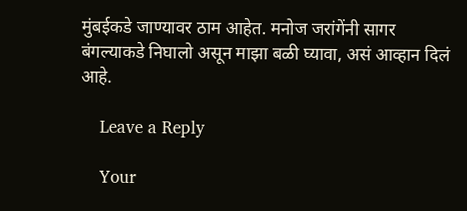मुंबईकडे जाण्यावर ठाम आहेत. मनोज जरांगेंनी सागर बंगल्याकडे निघालो असून माझा बळी घ्यावा, असं आव्हान दिलं आहे.

    Leave a Reply

    Your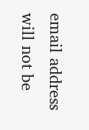email address will not be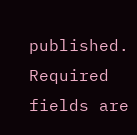published. Required fields are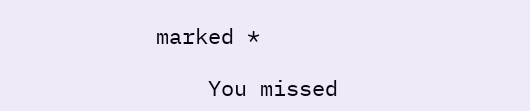marked *

    You missed